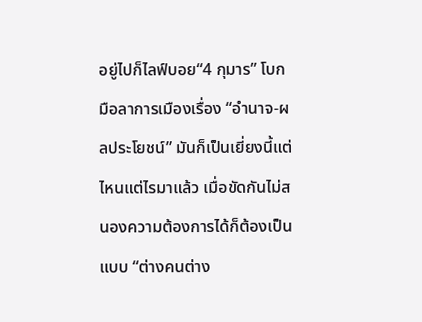อยู่ไปก็ไลฟ์บอย“4 กุมาร” โบกมือลาการเมืองเรื่อง “อำนาจ-ผลประโยชน์” มันก็เป็นเยี่ยงนี้แต่ไหนแต่ไรมาแล้ว เมื่อขัดกันไม่สนองความต้องการได้ก็ต้องเป็นแบบ “ต่างคนต่าง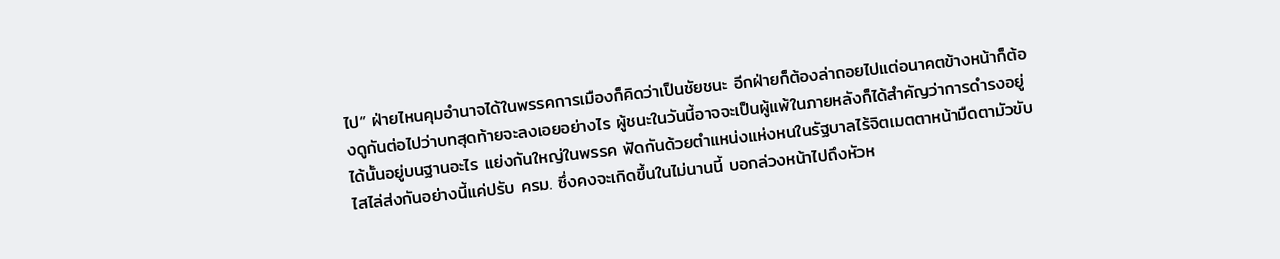ไป” ฝ่ายไหนคุมอำนาจได้ในพรรคการเมืองก็คิดว่าเป็นชัยชนะ อีกฝ่ายก็ต้องล่าถอยไปแต่อนาคตข้างหน้าก็ต้องดูกันต่อไปว่าบทสุดท้ายจะลงเอยอย่างไร ผู้ชนะในวันนี้อาจจะเป็นผู้แพ้ในภายหลังก็ได้สำคัญว่าการดำรงอยู่ได้นั้นอยู่บนฐานอะไร แย่งกันใหญ่ในพรรค ฟัดกันด้วยตำแหน่งแห่งหนในรัฐบาลไร้จิตเมตตาหน้ามืดตามัวขับไสไล่ส่งกันอย่างนี้แค่ปรับ ครม. ซึ่งคงจะเกิดขึ้นในไม่นานนี้ บอกล่วงหน้าไปถึงหัวห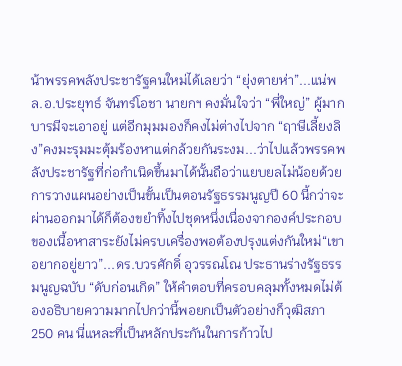น้าพรรคพลังประชารัฐคนใหม่ได้เลยว่า “ยุ่งตายห่า”...แน่พล.อ.ประยุทธ์ จันทร์โอชา นายกฯ คงมั่นใจว่า “พี่ใหญ่” ผู้มากบารมีจะเอาอยู่ แต่อีกมุมมองก็คงไม่ต่างไปจาก “ฤาษีเลี้ยงลิง”คงมะรุมมะตุ้มร้องหาแต่กล้วยกันระงม...ว่าไปแล้วพรรคพลังประชารัฐที่ก่อกำเนิดขึ้นมาได้นั้นถือว่าแยบยลไม่น้อยด้วยการวางแผนอย่างเป็นขั้นเป็นตอนรัฐธรรมนูญปี 60 นี้กว่าจะผ่านออกมาได้ก็ต้องขยำทิ้งไปชุดหนึ่งเนื่องจากองค์ประกอบของเนื้อหาสาระยังไม่ครบเครื่องพอต้องปรุงแต่งกันใหม่“เขาอยากอยู่ยาว”...ดร.บวรศักดิ์ อุวรรณโณ ประธานร่างรัฐธรรมนูญฉบับ “ดับก่อนเกิด” ให้คำตอบที่ครอบคลุมทั้งหมดไม่ต้องอธิบายความมากไปกว่านี้พอยกเป็นตัวอย่างก็วุฒิสภา 250 คน นี่แหละที่เป็นหลักประกันในการก้าวไป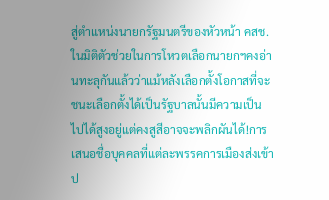สู่ตำแหน่งนายกรัฐมนตรีของหัวหน้า คสช. ในมิติตัวช่วยในการโหวตเลือกนายกฯคงอ่านทะลุกันแล้วว่าแม้หลังเลือกตั้งโอกาสที่จะชนะเลือกตั้งได้เป็นรัฐบาลนั้นมีความเป็นไปได้สูงอยู่แต่คงสูสีอาจจะพลิกผันได้!การเสนอชื่อบุคคลที่แต่ละพรรคการเมืองส่งเข้าป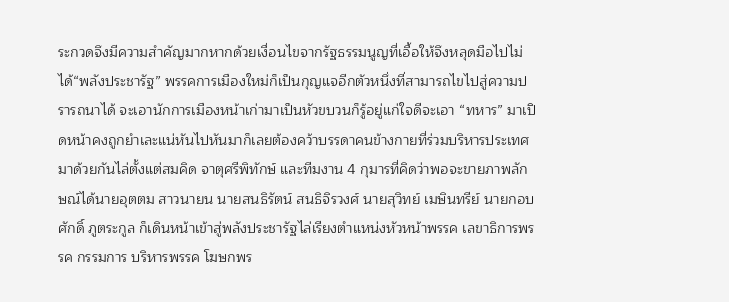ระกวดจึงมีความสำคัญมากหากด้วยเงื่อนไขจากรัฐธรรมนูญที่เอื้อให้จึงหลุดมือไปไม่ได้“พลังประชารัฐ” พรรคการเมืองใหม่ก็เป็นกุญแจอีกตัวหนึ่งที่สามารถไขไปสู่ความปรารถนาได้ จะเอานักการเมืองหน้าเก่ามาเป็นหัวขบวนก็รู้อยู่แก่ใจดีจะเอา “ทหาร” มาเปิดหน้าคงถูกยำเละแน่หันไปหันมาก็เลยต้องคว้าบรรดาคนข้างกายที่ร่วมบริหารประเทศมาด้วยกันไล่ตั้งแต่สมคิด จาตุศรีพิทักษ์ และทีมงาน 4 กุมารที่คิดว่าพอจะขายภาพลักษณ์ได้นายอุตตม สาวนายน นายสนธิรัตน์ สนธิจิรวงศ์ นายสุวิทย์ เมษินทรีย์ นายกอบศักดิ์ ภูตระกูล ก็เดินหน้าเข้าสู่พลังประชารัฐไล่เรียงตำแหน่งหัวหน้าพรรค เลขาธิการพรรค กรรมการ บริหารพรรค โฆษกพร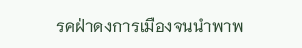รคฝ่าดงการเมืองจนนำพาพ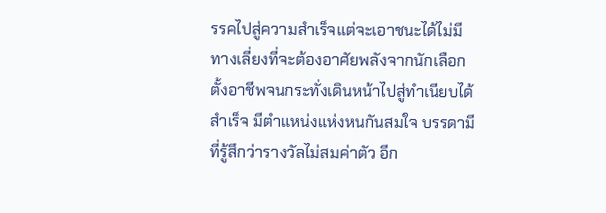รรคไปสู่ความสำเร็จแต่จะเอาชนะได้ไม่มีทางเลี่ยงที่จะต้องอาศัยพลังจากนักเลือกตั้งอาชีพจนกระทั่งเดินหน้าไปสู่ทำเนียบได้สำเร็จ มีตำแหน่งแห่งหนกันสมใจ บรรดามีที่รู้สึกว่ารางวัลไม่สมค่าตัว อีก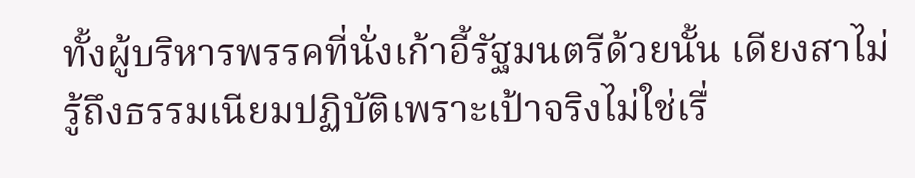ทั้งผู้บริหารพรรคที่นั่งเก้าอี้รัฐมนตรีด้วยนั้น เดียงสาไม่รู้ถึงธรรมเนียมปฏิบัติเพราะเป้าจริงไม่ใช่เรื่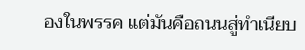องในพรรค แต่มันคือถนนสู่ทำเนียบ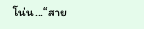โน่น...“สาย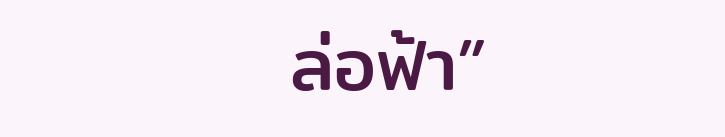ล่อฟ้า”